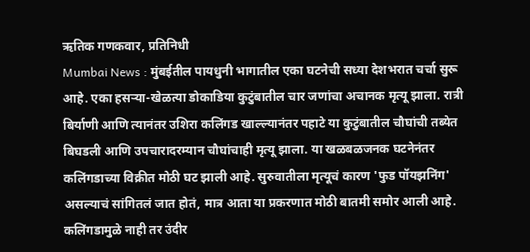ऋतिक गणकवार, प्रतिनिधी
Mumbai News : मुंबईतील पायधुनी भागातील एका घटनेची सध्या देशभरात चर्चा सुरू आहे. एका हसऱ्या-खेळत्या डोकाडिया कुटुंबातील चार जणांचा अचानक मृत्यू झाला. रात्री बिर्याणी आणि त्यानंतर उशिरा कलिंगड खाल्ल्यानंतर पहाटे या कुटुंबातील चौघांची तब्येत बिघडली आणि उपचारादरम्यान चौघांचाही मृत्यू झाला. या खळबळजनक घटनेनंतर कलिंगडाच्या विक्रीत मोठी घट झाली आहे. सुरुवातीला मृत्यूचं कारण 'फुड पॉयझनिंग' असल्याचं सांगितलं जात होतं, मात्र आता या प्रकरणात मोठी बातमी समोर आली आहे.
कलिंगडामुळे नाही तर उंदीर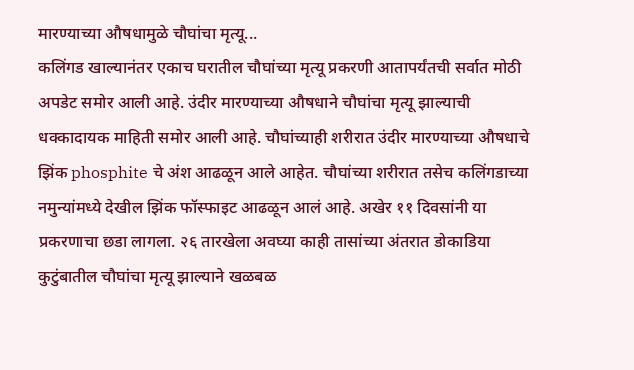मारण्याच्या औषधामुळे चौघांचा मृत्यू...
कलिंगड खाल्यानंतर एकाच घरातील चौघांच्या मृत्यू प्रकरणी आतापर्यंतची सर्वात मोठी अपडेट समोर आली आहे. उंदीर मारण्याच्या औषधाने चौघांचा मृत्यू झाल्याची धक्कादायक माहिती समोर आली आहे. चौघांच्याही शरीरात उंदीर मारण्याच्या औषधाचे झिंक phosphite चे अंश आढळून आले आहेत. चौघांच्या शरीरात तसेच कलिंगडाच्या नमुन्यांमध्ये देखील झिंक फॉस्फाइट आढळून आलं आहे. अखेर ११ दिवसांनी या प्रकरणाचा छडा लागला. २६ तारखेला अवघ्या काही तासांच्या अंतरात डोकाडिया कुटुंबातील चौघांचा मृत्यू झाल्याने खळबळ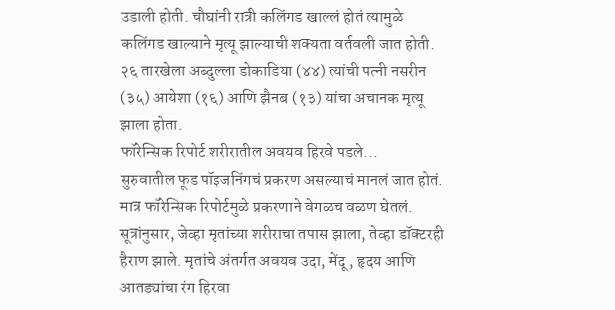उडाली होती. चौघांनी रात्री कलिंगड खाल्लं होतं त्यामुळे कलिंगड खाल्याने मृत्यू झाल्याची शक्यता वर्तवली जात होती. २६ तारखेला अब्दुल्ला डोकाडिया (४४) त्यांची पत्नी नसरीन (३५) आयेशा (१६) आणि झैनब (१३) यांचा अचानक मृत्यू झाला होता.
फॉरेन्सिक रिपोर्ट शरीरातील अवयव हिरवे पडले...
सुरुवातील फूड पॉइजनिंगचं प्रकरण असल्याचं मानलं जात होतं. मात्र फॉरेन्सिक रिपोर्टमुळे प्रकरणाने वेगळच वळण घेतलं. सूत्रांनुसार, जेव्हा मृतांच्या शरीराचा तपास झाला, तेव्हा डॉक्टरही हैराण झाले. मृतांचे अंतर्गत अवयव उदा, मेंदू, हृदय आणि आतड्यांचा रंग हिरवा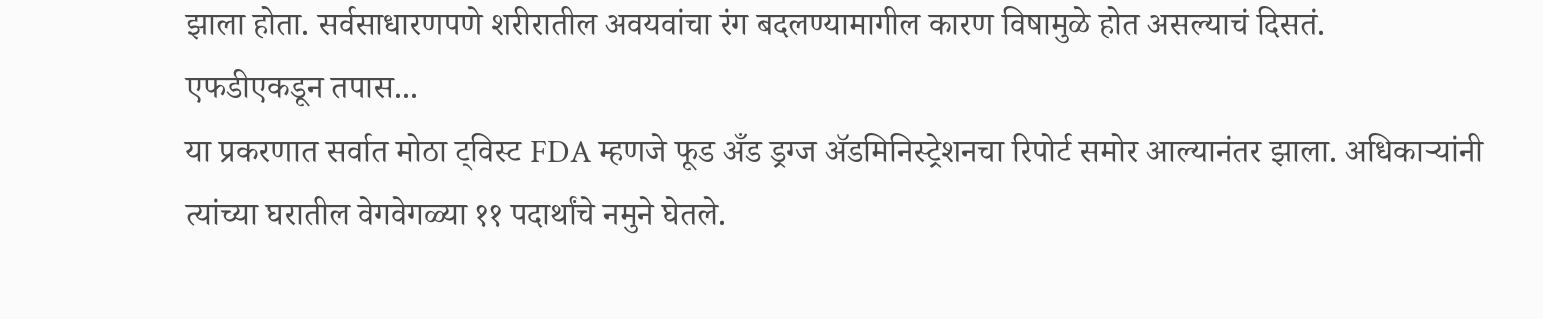झाला होता. सर्वसाधारणपणे शरीरातील अवयवांचा रंग बदलण्यामागील कारण विषामुळे होत असल्याचं दिसतं.
एफडीएकडून तपास...
या प्रकरणात सर्वात मोठा ट्विस्ट FDA म्हणजे फूड अँड ड्रग्ज ॲडमिनिस्ट्रेशनचा रिपोर्ट समोर आल्यानंतर झाला. अधिकाऱ्यांनी त्यांच्या घरातील वेगवेगळ्या ११ पदार्थांचे नमुने घेतले.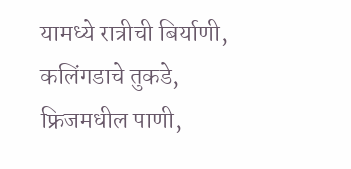यामध्ये रात्रीची बिर्याणी, कलिंगडाचे तुकडे, फ्रिजमधील पाणी,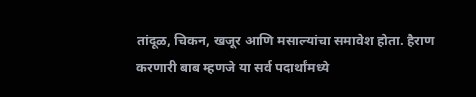तांदूळ, चिकन, खजूर आणि मसाल्यांचा समावेश होता. हैराण करणारी बाब म्हणजे या सर्व पदार्थांमध्ये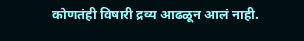कोणतंही विषारी द्रव्य आढळून आलं नाही.